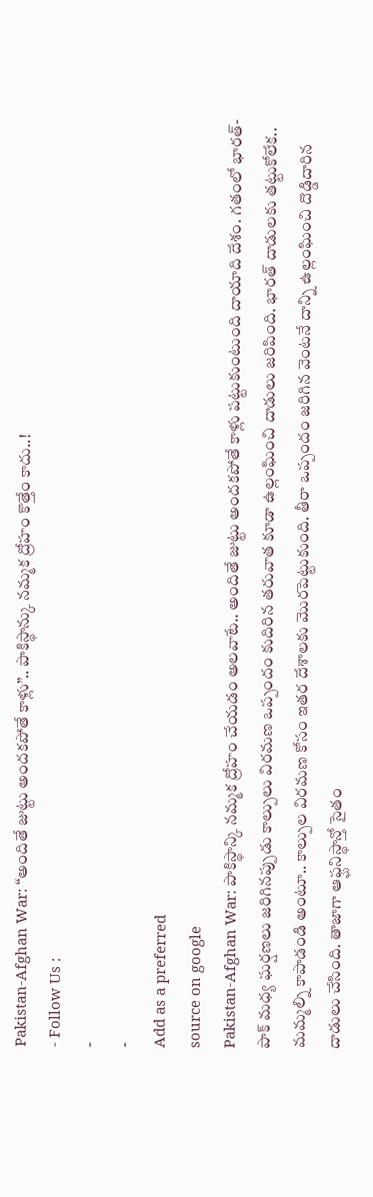Pakistan-Afghan War: “అందితే జుట్టు అందకపోతే కాళ్లు”.. పాకిస్థాన్కు నమ్మక ద్రోహం కొత్తేం కాదు..!
- Follow Us :
-
-
Add as a preferred
source on google
Pakistan-Afghan War: పాకిస్థాన్కి నమ్మక ద్రోహం చేయడం అలవాటే.. అందితే జుట్టు అందకపోతే కాళ్లు పట్టుకుంటుంది దాయాది దేశం. గతంలో భారత్- పాక్ మధ్య ఘర్షణలు జరిగినప్పుడు కాల్పులు విరమణ ఒప్పందం కుదిరిన తరువాత కూడా ఉల్లంఘించి దాడులు జరిపింది. భారత్ దాడులకు తట్టుకోలేక.. మమ్మల్ని కాపాడండి అంటూ.. కాల్పుల విరమణ కోసం ఇతర దేశాలకు మొరపెట్టుకుంది. తీరా ఒప్పందం జరిగిన వెంటనే దాన్ని ఉల్లంఘించి దొడ్డిదారిన దాడులు చేసింది. తాజాగా ఆఫ్ఘనిస్థాన్తో సైతం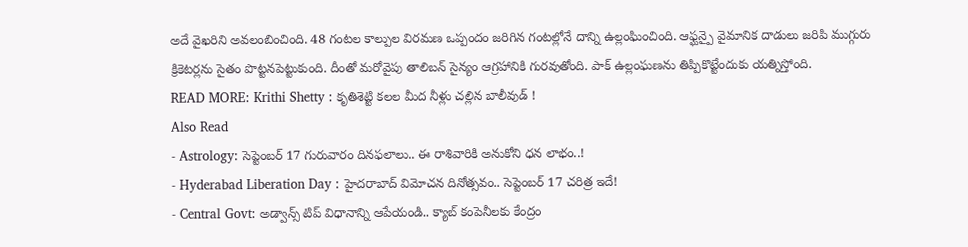అదే వైఖరిని అవలంబించింది. 48 గంటల కాల్పుల విరమణ ఒప్పందం జరిగిన గంటల్లోనే దాన్ని ఉల్లంఘించింది. ఆఫ్ఘన్పై వైమానిక దాడులు జరిపి ముగ్గురు క్రికెటర్లను సైతం పొట్టనపెట్టుకుంది. దీంతో మరోవైపు తాలిబన్ సైన్యం ఆగ్రహానికి గురవుతోంది. పాక్ ఉల్లంఘణను తిప్పికొట్టేందుకు యత్నిస్తోంది.
READ MORE: Krithi Shetty : కృతిశెట్టి కలల మీద నీళ్లు చల్లిన బాలీవుడ్ !
Also Read
- Astrology: సెప్టెంబర్ 17 గురువారం దినఫలాలు.. ఈ రాశివారికి అనుకోని ధన లాభం..!
- Hyderabad Liberation Day : హైదరాబాద్ విమోచన దినోత్సవం.. సెప్టెంబర్ 17 చరిత్ర ఇదే!
- Central Govt: అడ్వాన్స్ టిప్ విధానాన్ని ఆపేయండి.. క్యాబ్ కంపెనీలకు కేంద్రం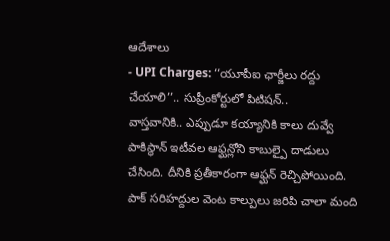ఆదేశాలు
- UPI Charges: ‘‘యూపీఐ ఛార్జీలు రద్దు చేయాలి’’.. సుప్రీంకోర్టులో పిటిషన్..
వాస్తవానికి.. ఎప్పుడూ కయ్యానికి కాలు దువ్వే పాకిస్థాన్ ఇటీవల ఆఫ్ఘన్లోని కాబుల్పై దాడులు చేసింది. దీనికి ప్రతీకారంగా ఆఫ్ఘన్ రెచ్చిపోయింది. పాక్ సరిహద్దుల వెంట కాల్పులు జరిపి చాలా మంది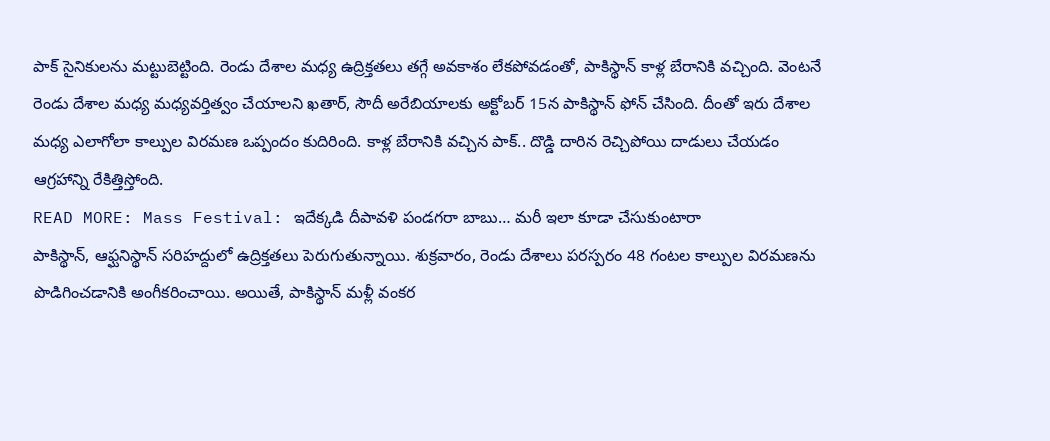పాక్ సైనికులను మట్టుబెట్టింది. రెండు దేశాల మధ్య ఉద్రిక్తతలు తగ్గే అవకాశం లేకపోవడంతో, పాకిస్థాన్ కాళ్ల బేరానికి వచ్చింది. వెంటనే రెండు దేశాల మధ్య మధ్యవర్తిత్వం చేయాలని ఖతార్, సౌదీ అరేబియాలకు అక్టోబర్ 15న పాకిస్థాన్ ఫోన్ చేసింది. దీంతో ఇరు దేశాల మధ్య ఎలాగోలా కాల్పుల విరమణ ఒప్పందం కుదిరింది. కాళ్ల బేరానికి వచ్చిన పాక్.. దొడ్డి దారిన రెచ్చిపోయి దాడులు చేయడం ఆగ్రహాన్ని రేకిత్తిస్తోంది.
READ MORE: Mass Festival: ఇదేక్కడి దీపావళి పండగరా బాబు… మరీ ఇలా కూడా చేసుకుంటారా
పాకిస్థాన్, ఆఫ్ఘనిస్థాన్ సరిహద్దులో ఉద్రిక్తతలు పెరుగుతున్నాయి. శుక్రవారం, రెండు దేశాలు పరస్పరం 48 గంటల కాల్పుల విరమణను పొడిగించడానికి అంగీకరించాయి. అయితే, పాకిస్థాన్ మళ్లీ వంకర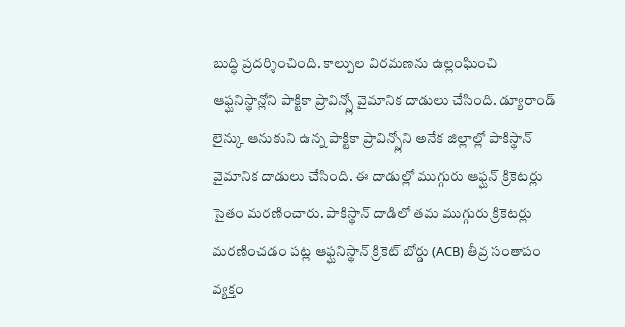బుద్ధి ప్రదర్శించింది. కాల్పుల విరమణను ఉల్లంఘించి ఆఫ్ఘనిస్థాన్లోని పాక్టికా ప్రావిన్స్లో వైమానిక దాడులు చేసింది. డ్యూరాండ్ లైన్కు ఆనుకుని ఉన్న పాక్టికా ప్రావిన్స్లోని అనేక జిల్లాల్లో పాకిస్థాన్ వైమానిక దాడులు చేసింది. ఈ దాడుల్లో ముగ్గురు ఆఫ్ఘన్ క్రికెటర్లు సైతం మరణించారు. పాకిస్థాన్ దాడిలో తమ ముగ్గురు క్రికెటర్లు మరణించడం పట్ల ఆఫ్ఘనిస్థాన్ క్రికెట్ బోర్డు (ACB) తీవ్ర సంతాపం వ్యక్తం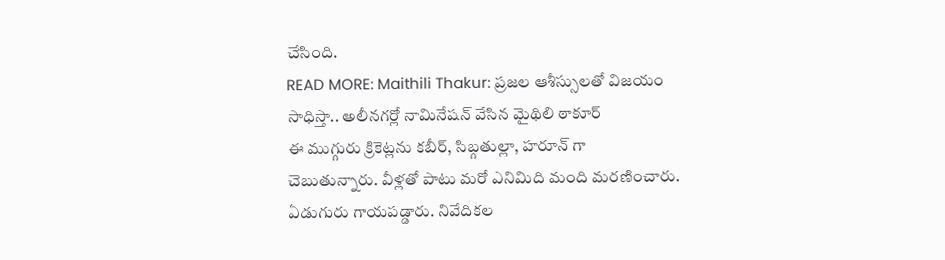చేసింది.
READ MORE: Maithili Thakur: ప్రజల ఆశీస్సులతో విజయం సాధిస్తా.. అలీనగర్లో నామినేషన్ వేసిన మైథిలి ఠాకూర్
ఈ ముగ్గురు క్రికెట్లను కబీర్, సిబ్గతుల్లా, హరూన్ గా చెబుతున్నారు. వీళ్లతో పాటు మరో ఎనిమిది మంది మరణించారు. ఏడుగురు గాయపడ్డారు. నివేదికల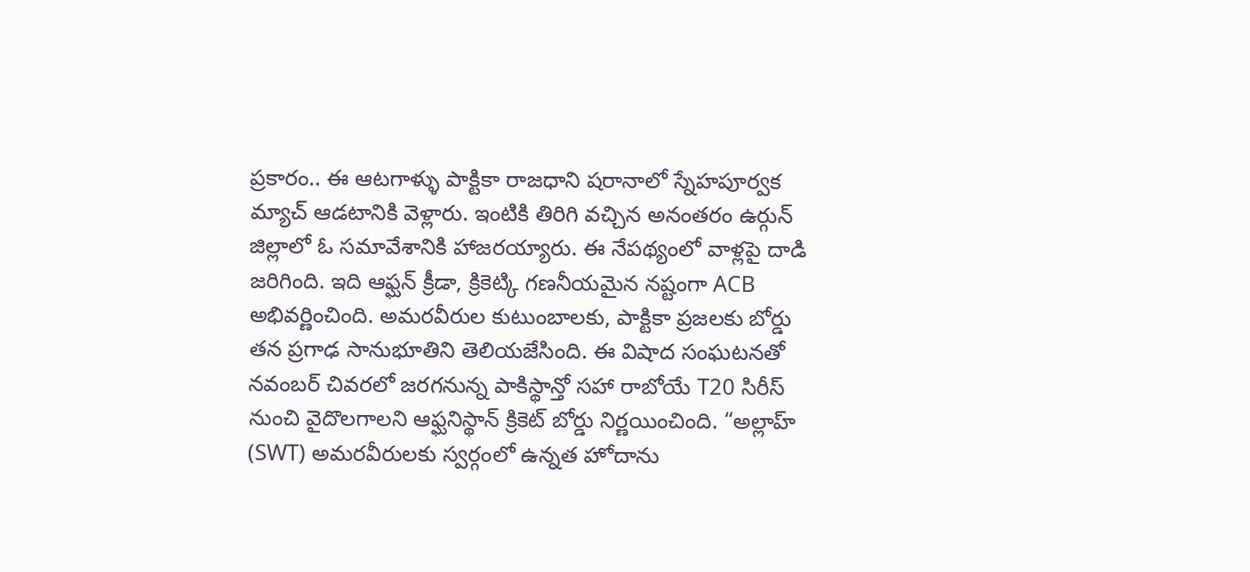ప్రకారం.. ఈ ఆటగాళ్ళు పాక్టికా రాజధాని షరానాలో స్నేహపూర్వక మ్యాచ్ ఆడటానికి వెళ్లారు. ఇంటికి తిరిగి వచ్చిన అనంతరం ఉర్గున్ జిల్లాలో ఓ సమావేశానికి హాజరయ్యారు. ఈ నేపథ్యంలో వాళ్లపై దాడి జరిగింది. ఇది ఆఫ్ఘన్ క్రీడా, క్రికెట్కి గణనీయమైన నష్టంగా ACB అభివర్ణించింది. అమరవీరుల కుటుంబాలకు, పాక్టికా ప్రజలకు బోర్డు తన ప్రగాఢ సానుభూతిని తెలియజేసింది. ఈ విషాద సంఘటనతో నవంబర్ చివరలో జరగనున్న పాకిస్థాన్తో సహా రాబోయే T20 సిరీస్ నుంచి వైదొలగాలని ఆఫ్ఘనిస్థాన్ క్రికెట్ బోర్డు నిర్ణయించింది. “అల్లాహ్ (SWT) అమరవీరులకు స్వర్గంలో ఉన్నత హోదాను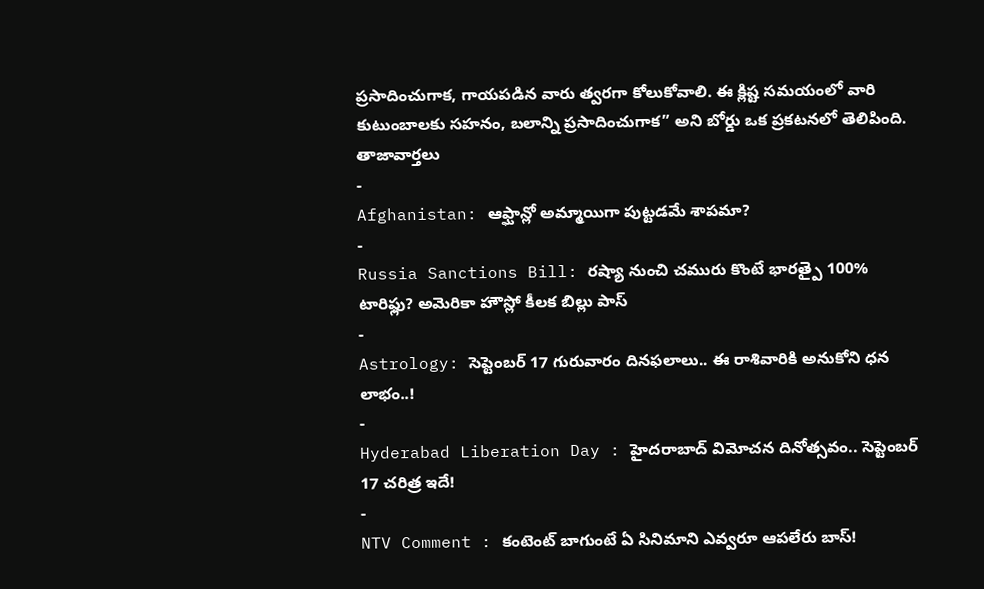ప్రసాదించుగాక, గాయపడిన వారు త్వరగా కోలుకోవాలి. ఈ క్లిష్ట సమయంలో వారి కుటుంబాలకు సహనం, బలాన్ని ప్రసాదించుగాక” అని బోర్డు ఒక ప్రకటనలో తెలిపింది.
తాజావార్తలు
-
Afghanistan: ఆఫ్ఘాన్లో అమ్మాయిగా పుట్టడమే శాపమా?
-
Russia Sanctions Bill: రష్యా నుంచి చమురు కొంటే భారత్పై 100% టారిఫ్లు? అమెరికా హౌస్లో కీలక బిల్లు పాస్
-
Astrology: సెప్టెంబర్ 17 గురువారం దినఫలాలు.. ఈ రాశివారికి అనుకోని ధన లాభం..!
-
Hyderabad Liberation Day : హైదరాబాద్ విమోచన దినోత్సవం.. సెప్టెంబర్ 17 చరిత్ర ఇదే!
-
NTV Comment : కంటెంట్ బాగుంటే ఏ సినిమాని ఎవ్వరూ ఆపలేరు బాస్!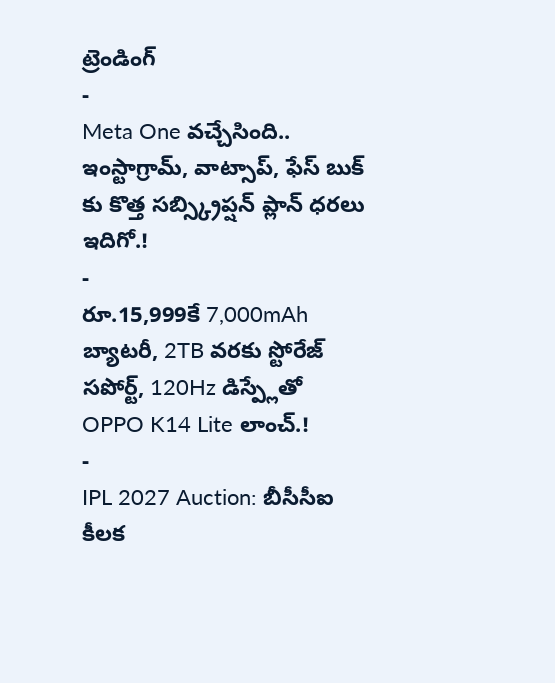ట్రెండింగ్
-
Meta One వచ్చేసింది.. ఇంస్టాగ్రామ్, వాట్సాప్, ఫేస్ బుక్ కు కొత్త సబ్స్క్రిప్షన్ ప్లాన్ ధరలు ఇదిగో.!
-
రూ.15,999కే 7,000mAh బ్యాటరీ, 2TB వరకు స్టోరేజ్ సపోర్ట్, 120Hz డిస్ప్లేతో OPPO K14 Lite లాంచ్.!
-
IPL 2027 Auction: బీసీసీఐ కీలక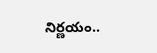నిర్ణయం..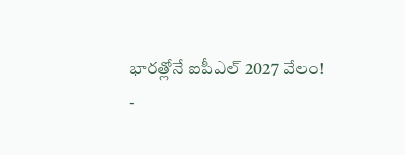భారత్లోనే ఐపీఎల్ 2027 వేలం!
-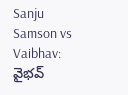Sanju Samson vs Vaibhav: వైభవ్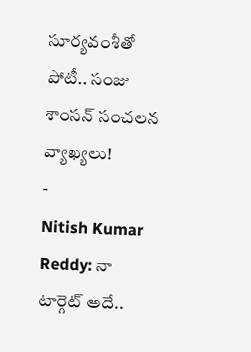సూర్యవంశీతో పోటీ.. సంజు శాంసన్ సంచలన వ్యాఖ్యలు!
-
Nitish Kumar Reddy: నా టార్గెట్ అదే..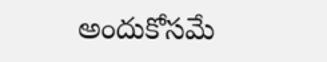అందుకోసమే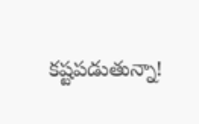కష్టపడుతున్నా!